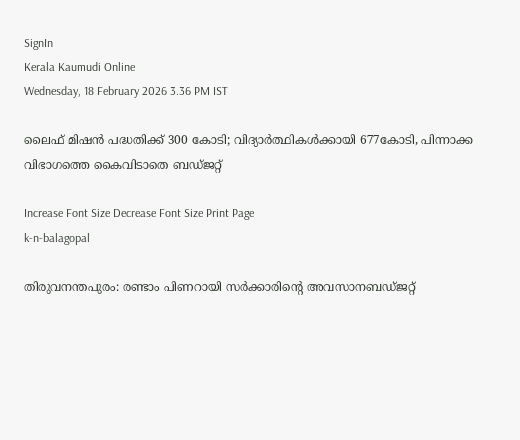SignIn
Kerala Kaumudi Online
Wednesday, 18 February 2026 3.36 PM IST

ലൈഫ് മിഷൻ പദ്ധതിക്ക് 300 കോടി; വിദ്യാർത്ഥികൾക്കായി 677കോടി, പിന്നാക്ക വിഭാഗത്തെ കൈവിടാതെ ബഡ്‌ജറ്റ്

Increase Font Size Decrease Font Size Print Page
k-n-balagopal

തിരുവനന്തപുരം: രണ്ടാം പിണറായി സർക്കാരിന്റെ അവസാനബഡ്‌ജറ്റ്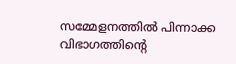സമ്മേളനത്തിൽ പിന്നാക്ക വിഭാഗത്തിന്റെ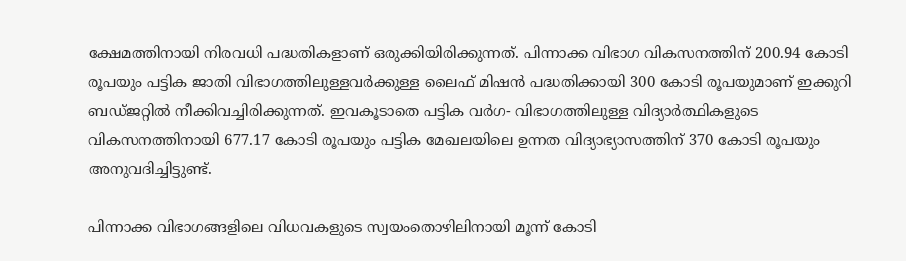ക്ഷേമത്തിനായി നിരവധി പദ്ധതികളാണ് ഒരുക്കിയിരിക്കുന്നത്. പിന്നാക്ക വിഭാഗ വികസനത്തിന് 200.94 കോടി രൂപയും പട്ടിക ജാതി വിഭാഗത്തിലുള്ളവര്‍ക്കുള്ള ലൈഫ് മിഷന്‍ പദ്ധതിക്കായി 300 കോടി രൂപയുമാണ് ഇക്കുറി ബഡ്‌ജറ്റിൽ നീക്കിവച്ചിരിക്കുന്നത്. ഇവകൂടാതെ പട്ടിക വര്‍ഗ- വിഭാഗത്തിലുള്ള വിദ്യാര്‍ത്ഥികളുടെ വികസനത്തിനായി 677.17 കോടി രൂപയും പട്ടിക മേഖലയിലെ ഉന്നത വിദ്യാഭ്യാസത്തിന് 370 കോടി രൂപയും അനുവദിച്ചിട്ടുണ്ട്.

പിന്നാക്ക വിഭാഗങ്ങളിലെ വിധവകളുടെ സ്വയംതൊഴിലിനായി മൂന്ന് കോടി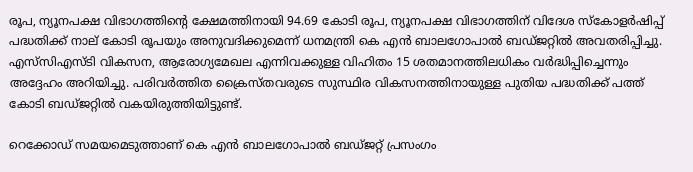രൂപ, ന്യൂനപക്ഷ വിഭാഗത്തിന്റെ ക്ഷേമത്തിനായി 94.69 കോടി രൂപ, ന്യൂനപക്ഷ വിഭാഗത്തിന് വിദേശ സ്‌കോളര്‍ഷിപ്പ് പദ്ധതിക്ക് നാല് കോടി രൂപയും അനുവദിക്കുമെന്ന് ധനമന്ത്രി കെ എൻ ബാലഗോപാൽ ബഡ്‌ജറ്റിൽ അവതരിപ്പിച്ചു. എസ്‍സിഎസ്‍ടി വികസന, ആരോഗ്യമേഖല എന്നിവക്കുള്ള വിഹിതം 15 ശതമാനത്തിലധികം വർദ്ധിപ്പിച്ചെന്നും അദ്ദേഹം അറിയിച്ചു. പരിവർത്തിത ക്രൈസ്തവരുടെ സുസ്ഥിര വികസനത്തിനായുള്ള പുതിയ പദ്ധതിക്ക് പത്ത് കോടി ബഡ്‌ജറ്റിൽ വകയിരുത്തിയിട്ടുണ്ട്.

റെക്കോഡ് സമയമെടുത്താണ് കെ എൻ ബാലഗോപാൽ ബഡ്ജറ്റ് പ്രസംഗം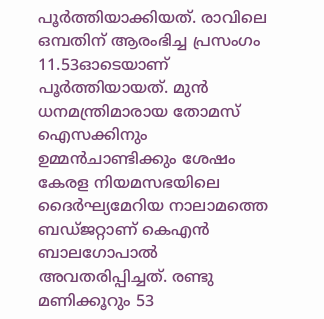പൂര്‍ത്തിയാക്കിയത്. രാവിലെ ഒമ്പതിന് ആരംഭിച്ച പ്രസംഗം 11.53ഓടെയാണ് പൂര്‍ത്തിയായത്. മുൻ ധനമന്ത്രിമാരായ തോമസ് ഐസക്കിനും ഉമ്മൻചാണ്ടിക്കും ശേഷം കേരള നിയമസഭയിലെ ദൈര്‍ഘ്യമേറിയ നാലാമത്തെ ബഡ്ജറ്റാണ് കെഎൻ ബാലഗോപാൽ അവതരിപ്പിച്ചത്. രണ്ടു മണിക്കൂറും 53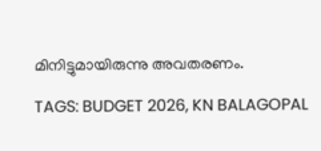മിനിട്ടുമായിരുന്നു അവതരണം.

TAGS: BUDGET 2026, KN BALAGOPAL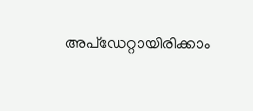അപ്ഡേറ്റായിരിക്കാം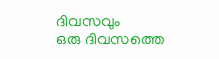ദിവസവും
ഒരു ദിവസത്തെ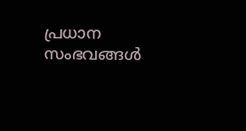പ്രധാന സംഭവങ്ങൾ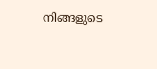നിങ്ങളുടെ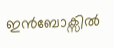ഇൻബോക്സിൽ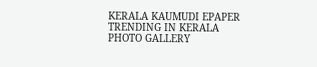KERALA KAUMUDI EPAPER
TRENDING IN KERALA
PHOTO GALLERY